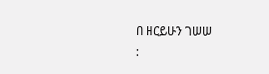በ ዘርይሁን ገሠሠ
: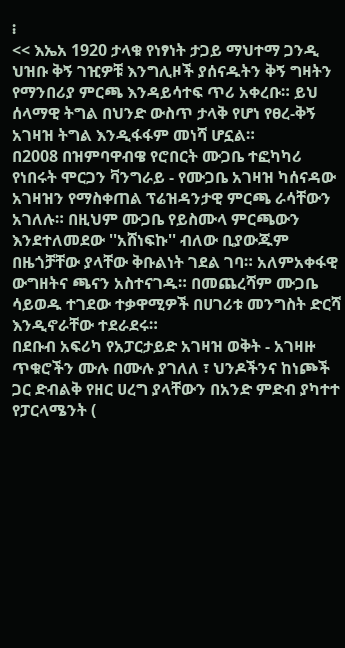፧
<< እኤአ 1920 ታላቁ የነፃነት ታጋይ ማህተማ ጋንዲ ህዝቡ ቅኝ ገዢዎቹ እንግሊዞች ያሰናዱትን ቅኝ ግዛትን የማንበሪያ ምርጫ እንዳይሳተፍ ጥሪ አቀረቡ። ይህ ሰላማዊ ትግል በህንድ ውስጥ ታላቅ የሆነ የፀረ-ቅኝ አገዛዝ ትግል እንዲፋፋም መነሻ ሆኗል።
በ2008 በዝምባዋብዌ የሮበርት ሙጋቤ ተፎካካሪ የነበሩት ሞርጋን ቫንግራይ - የሙጋቤ አገዛዝ ካሰናዳው አገዛዝን የማስቀጠል ፕሬዝዳንታዊ ምርጫ ራሳቸውን አገለሉ። በዚህም ሙጋቤ የይስሙላ ምርጫውን እንደተለመደው ''አሸነፍኩ'' ብለው ቢያውጁም በዜጎቻቸው ያላቸው ቅቡልነት ገደል ገባ። አለምአቀፋዊ ውግዘትና ጫናን አስተናገዱ። በመጨረሻም ሙጋቤ ሳይወዱ ተገደው ተቃዋሚዎች በሀገሪቱ መንግስት ድርሻ እንዲኖራቸው ተደራደሩ።
በደቡብ አፍሪካ የአፓርታይድ አገዛዝ ወቅት - አገዛዙ ጥቁሮችን ሙሉ በሙሉ ያገለለ ፣ ህንዶችንና ከነጮች ጋር ድብልቅ የዘር ሀረግ ያላቸውን በአንድ ምድብ ያካተተ የፓርላሜንት (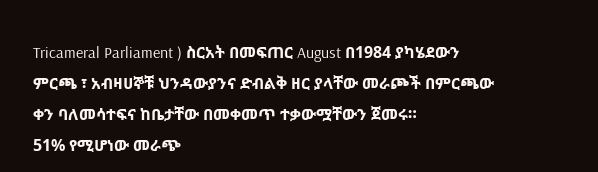Tricameral Parliament ) ስርአት በመፍጠር August በ1984 ያካሄደውን ምርጫ ፣ አብዛሀኞቹ ህንዳውያንና ድብልቅ ዘር ያላቸው መራጮች በምርጫው ቀን ባለመሳተፍና ከቤታቸው በመቀመጥ ተቃውሟቸውን ጀመሩ።
51% የሚሆነው መራጭ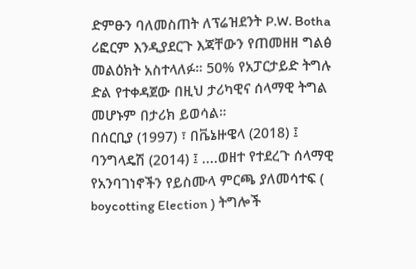ድምፁን ባለመስጠት ለፕሬዝደንት P.W. Botha ሪፎርም እንዲያደርጉ እጃቸውን የጠመዘዘ ግልፅ መልዕክት አስተላለፉ። 50% የአፓርታይድ ትግሉ ድል የተቀዳጀው በዚህ ታሪካዊና ሰላማዊ ትግል መሆኑም በታሪክ ይወሳል።
በሰርቢያ (1997) ፣ በቬኔዙዌላ (2018) ፤ ባንግላዴሽ (2014) ፤ ....ወዘተ የተደረጉ ሰላማዊ የአንባገነኖችን የይስሙላ ምርጫ ያለመሳተፍ ( boycotting Election ) ትግሎች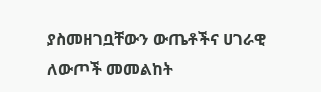ያስመዘገቧቸውን ውጤቶችና ሀገራዊ ለውጦች መመልከት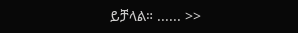ይቻላል። ...... >>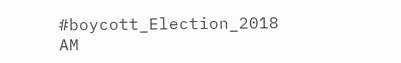#boycott_Election_2018
AM